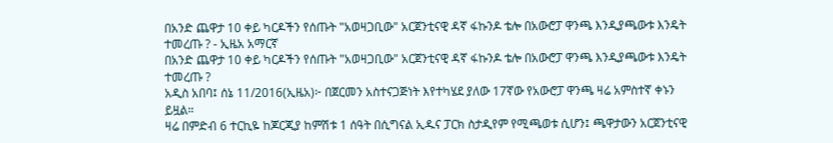በአንድ ጨዋታ 10 ቀይ ካርዶችን የሰጡት "አወዛጋቢው" አርጀንቲናዊ ዳኛ ፋኩንዶ ቴሎ በአውሮፓ ዋንጫ እንዲያጫውቱ እንዴት ተመረጡ ? - ኢዜአ አማርኛ
በአንድ ጨዋታ 10 ቀይ ካርዶችን የሰጡት "አወዛጋቢው" አርጀንቲናዊ ዳኛ ፋኩንዶ ቴሎ በአውሮፓ ዋንጫ እንዲያጫውቱ እንዴት ተመረጡ ?
አዲስ አበባ፤ ሰኔ 11/2016(ኢዜአ)፦ በጀርመን አስተናጋጅነት እየተካሄደ ያለው 17ኛው የአውሮፓ ዋንጫ ዛሬ አምስተኛ ቀኑን ይዟል።
ዛሬ በምድብ 6 ተርኪዬ ከጆርጂያ ከምሽቱ 1 ሰዓት በሲግናል ኢዱና ፓርክ ስታዲየም የሚጫወቱ ሲሆን፤ ጫዋታውን አርጀንቲናዊ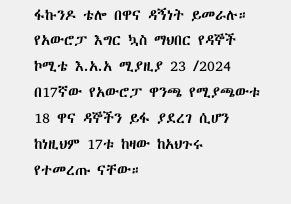ፋኩንዶ ቴሎ በዋና ዳኝነት ይመራሉ።
የአውሮፓ እግር ኳስ ማህበር የዳኞች ኮሚቴ እ.አ.አ ሚያዚያ 23 /2024 በ17ኛው የአውሮፓ ዋንጫ የሚያጫውቱ 18 ዋና ዳኞችን ይፋ ያደረገ ሲሆን ከነዚህም 17ቱ ከዛው ከአህጉሩ የተመረጡ ናቸው።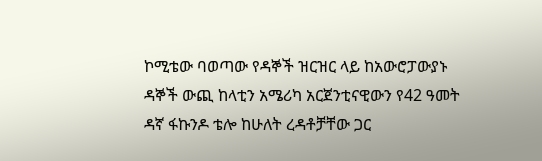ኮሚቴው ባወጣው የዳኞች ዝርዝር ላይ ከአውሮፓውያኑ ዳኞች ውጪ ከላቲን አሜሪካ አርጀንቲናዊውን የ42 ዓመት ዳኛ ፋኩንዶ ቴሎ ከሁለት ረዳቶቻቸው ጋር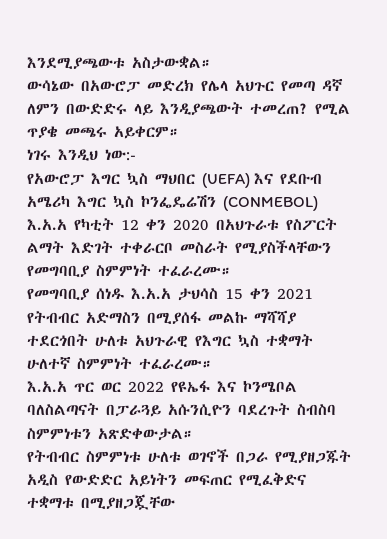እንደሚያጫውቱ አስታውቋል።
ውሳኔው በአውሮፓ መድረክ የሌላ አህጉር የመጣ ዳኛ ለምን በውድድሩ ላይ እንዲያጫውት ተመረጠ? የሚል ጥያቄ መጫሩ አይቀርም።
ነገሩ እንዲህ ነው:-
የአውሮፓ እግር ኳስ ማህበር (UEFA) እና የደቡብ አሜሪካ እግር ኳስ ኮንፌዴሬሽን (CONMEBOL) እ.አ.አ የካቲት 12 ቀን 2020 በአህጉራቱ የስፖርት ልማት እድገት ተቀራርቦ መስራት የሚያስችላቸውን የመግባቢያ ስምምነት ተፈራረሙ።
የመግባቢያ ሰነዱ እ.አ.አ ታህሳስ 15 ቀን 2021 የትብብር አድማስን በሚያሰፋ መልኩ ማሻሻያ ተደርጎበት ሁለቱ አህጉራዊ የእግር ኳስ ተቋማት ሁለተኛ ስምምነት ተፈራረሙ።
እ.አ.አ ጥር ወር 2022 የዩኤፋ እና ኮንሜቦል ባለስልጣናት በፓራጓይ አሱንሲዮን ባደረጉት ስብስባ ስምምነቱን አጽድቀውታል።
የትብብር ስምምነቱ ሁለቱ ወገኖች በጋራ የሚያዘጋጁት አዲስ የውድድር አይነትን መፍጠር የሚፈቅድና ተቋማቱ በሚያዘጋጇቸው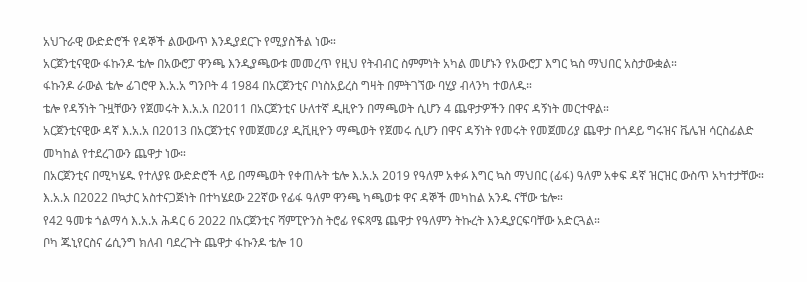አህጉራዊ ውድድሮች የዳኞች ልውውጥ እንዲያደርጉ የሚያስችል ነው።
አርጀንቲናዊው ፋኩንዶ ቴሎ በአውሮፓ ዋንጫ እንዲያጫውቱ መመረጥ የዚህ የትብብር ስምምነት አካል መሆኑን የአውሮፓ እግር ኳስ ማህበር አስታውቋል።
ፋኩንዶ ራውል ቴሎ ፊገሮዋ እ.አ.አ ግንቦት 4 1984 በአርጀንቲና ቦነስአይረስ ግዛት በምትገኘው ባሂያ ብላንካ ተወለዱ።
ቴሎ የዳኝነት ጉዟቸውን የጀመሩት እ.አ.አ በ2011 በአርጀንቲና ሁለተኛ ዲዚዮን በማጫወት ሲሆን 4 ጨዋታዎችን በዋና ዳኝነት መርተዋል።
አርጀንቲናዊው ዳኛ እ.አ.አ በ2013 በአርጀንቲና የመጀመሪያ ዲቪዚዮን ማጫወት የጀመሩ ሲሆን በዋና ዳኝነት የመሩት የመጀመሪያ ጨዋታ በጎዶይ ግሩዝና ቬሌዝ ሳርስፊልድ መካከል የተደረገውን ጨዋታ ነው።
በአርጀንቲና በሚካሄዱ የተለያዩ ውድድሮች ላይ በማጫወት የቀጠሉት ቴሎ እ.አ.አ 2019 የዓለም አቀፉ እግር ኳስ ማህበር (ፊፋ) ዓለም አቀፍ ዳኛ ዝርዝር ውስጥ አካተታቸው።
እ.አ.አ በ2022 በኳታር አስተናጋጅነት በተካሄደው 22ኛው የፊፋ ዓለም ዋንጫ ካጫወቱ ዋና ዳኞች መካከል አንዱ ናቸው ቴሎ።
የ42 ዓመቱ ጎልማሳ እ.አ.አ ሕዳር 6 2022 በአርጀንቲና ሻምፒዮንስ ትሮፊ የፍጻሜ ጨዋታ የዓለምን ትኩረት እንዲያርፍባቸው አድርጓል።
ቦካ ጁኒየርስና ሬሲንግ ክለብ ባደረጉት ጨዋታ ፋኩንዶ ቴሎ 10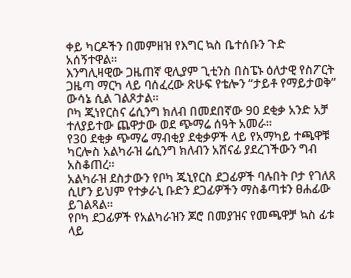ቀይ ካርዶችን በመምዘዝ የእግር ኳስ ቤተሰቡን ጉድ አሰኝተዋል።
እንግሊዛዊው ጋዜጠኛ ዊሊያም ጊቲንስ በስፔኑ ዕለታዊ የስፖርት ጋዜጣ ማርካ ላይ ባሰፈረው ጽሁፍ የቴሎን “ታይቶ የማይታወቅ” ውሳኔ ሲል ገልጾታል፡፡
ቦካ ጂነየርስና ሬሲንግ ክለብ በመደበኛው 90 ደቂቃ አንድ አቻ ተለያይተው ጨዋታው ወደ ጭማሬ ሰዓት አመራ።
የ30 ደቂቃ ጭማሬ ማብቂያ ደቂቃዎች ላይ የአማካይ ተጫዋቹ ካርሎስ አልካራዝ ሬሲንግ ክለብን አሸናፊ ያደረገችውን ግብ አስቆጠረ።
አልካራዝ ደስታውን የቦካ ጁኒየርስ ደጋፊዎች ባሉበት ቦታ የገለጸ ሲሆን ይህም የተቃራኒ ቡድን ደጋፊዎችን ማስቆጣቱን ፀሐፊው ይገልጻል።
የቦካ ደጋፊዎች የአልካራዝን ጆሮ በመያዝና የመጫዋቻ ኳስ ፊቱ ላይ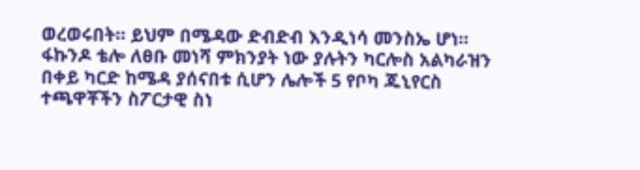ወረወሩበት። ይህም በሜዳው ድብድብ እንዲነሳ መንስኤ ሆነ።
ፋኩንዶ ቴሎ ለፀቡ መነሻ ምክንያት ነው ያሉትን ካርሎስ አልካራዝን በቀይ ካርድ ከሜዳ ያሰናበቱ ሲሆን ሌሎች 5 የቦካ ጁኒየርስ ተጫዋቾችን ስፖርታዊ ስነ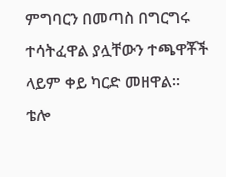ምግባርን በመጣስ በግርግሩ ተሳትፈዋል ያሏቸውን ተጫዋቾች ላይም ቀይ ካርድ መዘዋል።
ቴሎ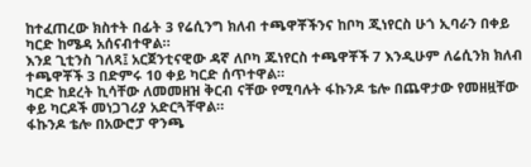ከተፈጠረው ክስተት በፊት 3 የሬሲንግ ክለብ ተጫዋቾችንና ከቦካ ጂነየርስ ሁጎ ኢባራን በቀይ ካርድ ከሜዳ አሰናብተዋል።
እንደ ጊቲንስ ገለጻ፤ አርጀንቲናዊው ዳኛ ለቦካ ጁነየርስ ተጫዋቾች 7 እንዲሁም ለሬሲንክ ክለብ ተጫዋቾች 3 በድምሩ 10 ቀይ ካርድ ሰጥተዋል።
ካርድ ከደረት ኪሳቸው ለመመዘዝ ቅርብ ናቸው የሚባሉት ፋኩንዶ ቴሎ በጨዋታው የመዘዟቸው ቀይ ካርዶች መነጋገሪያ አድርጓቸዋል።
ፋኩንዶ ቴሎ በአውሮፓ ዋንጫ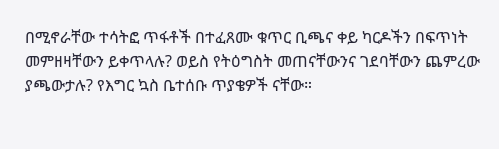በሚኖራቸው ተሳትፎ ጥፋቶች በተፈጸሙ ቁጥር ቢጫና ቀይ ካርዶችን በፍጥነት መምዘዛቸውን ይቀጥላሉ? ወይስ የትዕግስት መጠናቸውንና ገደባቸውን ጨምረው ያጫውታሉ? የእግር ኳስ ቤተሰቡ ጥያቄዎች ናቸው።